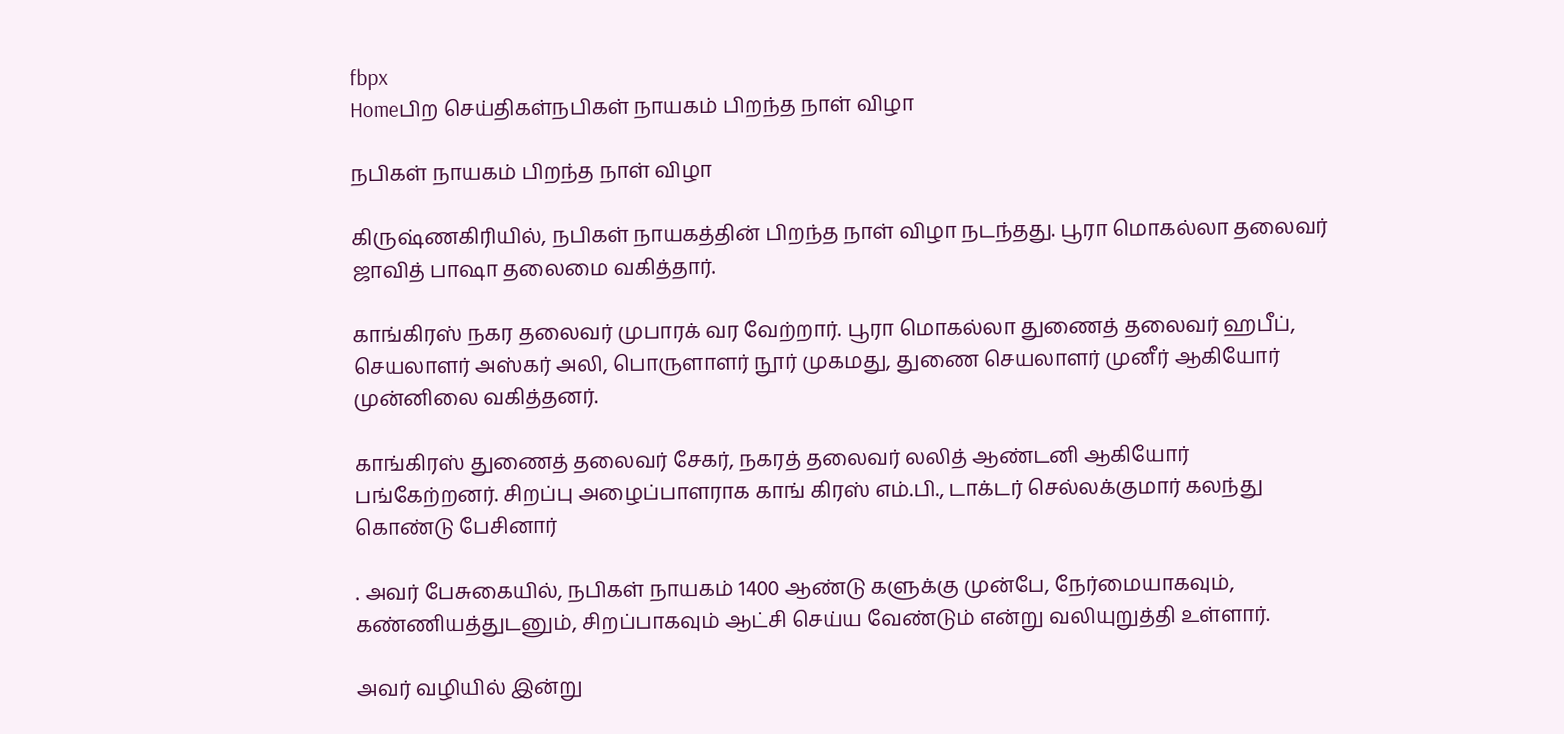fbpx
Homeபிற செய்திகள்நபிகள் நாயகம் பிறந்த நாள் விழா

நபிகள் நாயகம் பிறந்த நாள் விழா

கிருஷ்ணகிரியில், நபிகள் நாயகத்தின் பிறந்த நாள் விழா நடந்தது. பூரா மொகல்லா தலைவர் ஜாவித் பாஷா தலைமை வகித்தார்.

காங்கிரஸ் நகர தலைவர் முபாரக் வர வேற்றார். பூரா மொகல்லா துணைத் தலைவர் ஹபீப், செயலாளர் அஸ்கர் அலி, பொருளாளர் நூர் முகமது, துணை செயலாளர் முனீர் ஆகியோர் முன்னிலை வகித்தனர்.

காங்கிரஸ் துணைத் தலைவர் சேகர், நகரத் தலைவர் லலித் ஆண்டனி ஆகியோர் பங்கேற்றனர். சிறப்பு அழைப்பாளராக காங் கிரஸ் எம்.பி., டாக்டர் செல்லக்குமார் கலந்து கொண்டு பேசினார்

. அவர் பேசுகையில், நபிகள் நாயகம் 1400 ஆண்டு களுக்கு முன்பே, நேர்மையாகவும், கண்ணியத்துடனும், சிறப்பாகவும் ஆட்சி செய்ய வேண்டும் என்று வலியுறுத்தி உள்ளார்.

அவர் வழியில் இன்று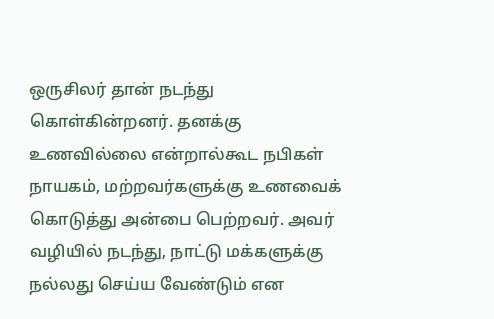ஒருசிலர் தான் நடந்து கொள்கின்றனர். தனக்கு உணவில்லை என்றால்கூட நபிகள் நாயகம், மற்றவர்களுக்கு உணவைக் கொடுத்து அன்பை பெற்றவர். அவர் வழியில் நடந்து, நாட்டு மக்களுக்கு நல்லது செய்ய வேண்டும் என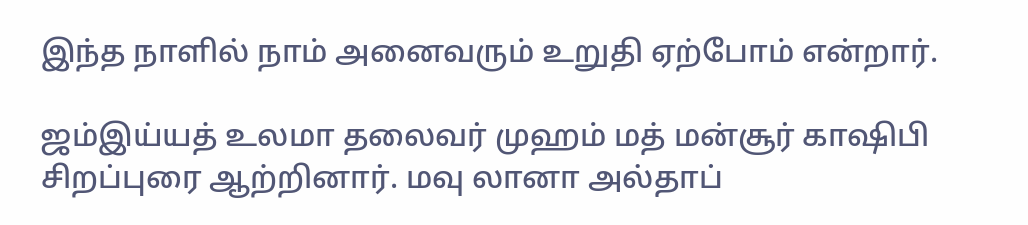இந்த நாளில் நாம் அனைவரும் உறுதி ஏற்போம் என்றார்.

ஜம்இய்யத் உலமா தலைவர் முஹம் மத் மன்சூர் காஷிபி சிறப்புரை ஆற்றினார். மவு லானா அல்தாப்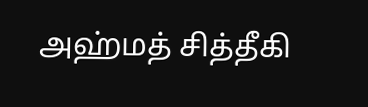அஹ்மத் சித்தீகி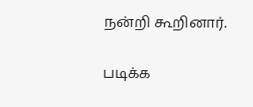நன்றி கூறினார்.

படிக்க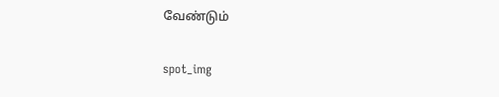வேண்டும்

spot_img